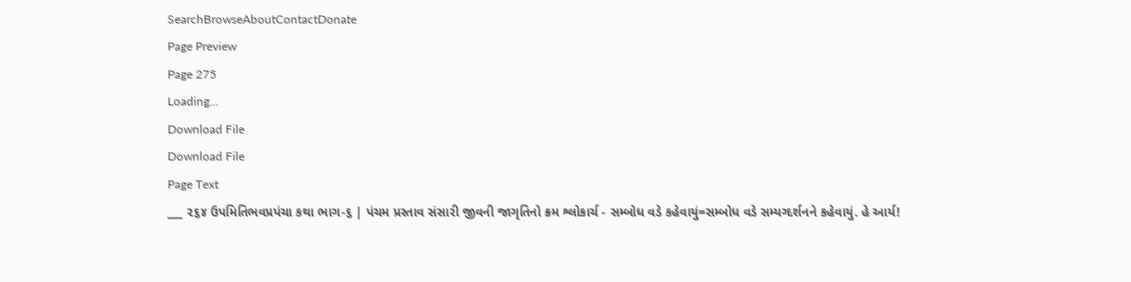SearchBrowseAboutContactDonate
Page Preview
Page 275
Loading...
Download File
Download File
Page Text
___ ૨૬૪ ઉપમિતિભવપ્રપંચા કથા ભાગ-૬ | પંચમ પ્રસ્તાવ સંસારી જીવની જાગૃતિનો ક્રમ શ્લોકાર્ચ - સમ્બોધ વડે કહેવાયું=સમ્બોધ વડે સમ્યગ્દર્શનને કહેવાયું. હે આર્ય!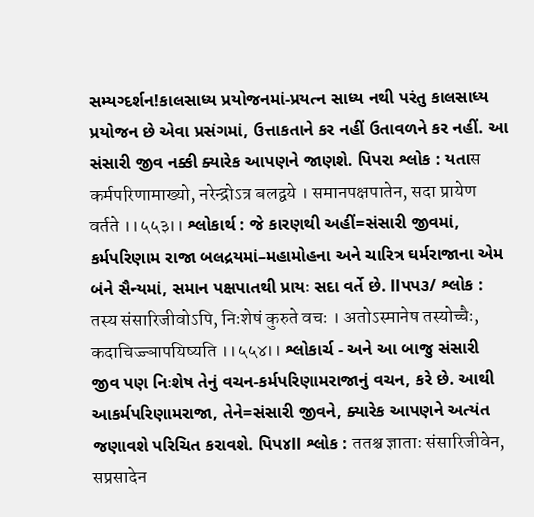સમ્યગ્દર્શન!કાલસાધ્ય પ્રયોજનમાં-પ્રયત્ન સાધ્ય નથી પરંતુ કાલસાધ્ય પ્રયોજન છે એવા પ્રસંગમાં, ઉત્તાકતાને કર નહીં ઉતાવળને કર નહીં. આ સંસારી જીવ નક્કી ક્યારેક આપણને જાણશે. પિપરા શ્લોક : યતાस कर्मपरिणामाख्यो, नरेन्द्रोऽत्र बलद्वये । समानपक्षपातेन, सदा प्रायेण वर्तते ।।५५३।। શ્લોકાર્થ : જે કારણથી અહીં=સંસારી જીવમાં, કર્મપરિણામ રાજા બલદ્રયમાં–મહામોહના અને ચારિત્ર ઘર્મરાજાના એમ બંને સૈન્યમાં, સમાન પક્ષપાતથી પ્રાયઃ સદા વર્તે છે. llપપ૩/ શ્લોક : तस्य संसारिजीवोऽपि, निःशेषं कुरुते वचः । अतोऽस्मानेष तस्योच्चैः, कदाचिज्ज्ञापयिष्यति ।।५५४।। શ્લોકાર્ચ - અને આ બાજુ સંસારી જીવ પણ નિઃશેષ તેનું વચન-કર્મપરિણામરાજાનું વચન, કરે છે. આથી આકર્મપરિણામરાજા, તેને=સંસારી જીવને, ક્યારેક આપણને અત્યંત જણાવશે પરિચિત કરાવશે. પિપ૪ll શ્લોક : ततश्च ज्ञाताः संसारिजीवेन, सप्रसादेन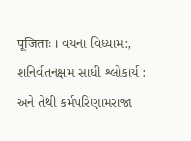पूजिताः । વયના વિધ્યામ:, શનિર્વતનક્ષમ સાધી શ્લોકાર્ય : અને તેથી કર્મપરિણામરાજા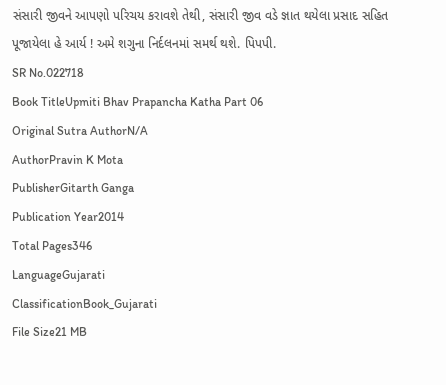સંસારી જીવને આપણો પરિચય કરાવશે તેથી, સંસારી જીવ વડે જ્ઞાત થયેલા પ્રસાદ સહિત પૂજાયેલા હે આર્ય ! અમે શગુના નિર્દલનમાં સમર્થ થશે. પિપપી.
SR No.022718
Book TitleUpmiti Bhav Prapancha Katha Part 06
Original Sutra AuthorN/A
AuthorPravin K Mota
PublisherGitarth Ganga
Publication Year2014
Total Pages346
LanguageGujarati
ClassificationBook_Gujarati
File Size21 MB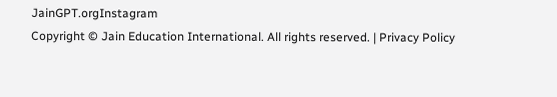JainGPT.orgInstagram
Copyright © Jain Education International. All rights reserved. | Privacy Policy